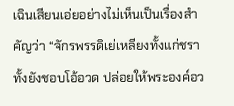เฉินเสียนเอ่ยอย่างไม่เห็นเป็นเรื่องสำคัญว่า “จักรพรรดิเย่เหลียงทั้งแก่ชราทั้งยังชอบโอ้อวด ปล่อยให้พระองค์อว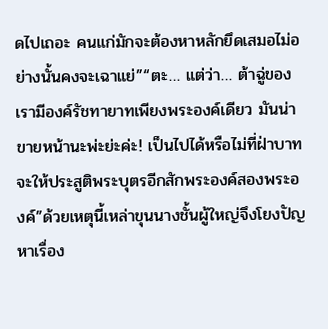ดไปเถอะ คนแก่มักจะต้องหาหลักยึดเสมอไม่อย่างนั้นคงจะเฉาแย่”“ตะ… แต่ว่า… ต้าฉู่ของเรามีองค์รัชทายาทเพียงพระองค์เดียว มันน่าขายหน้านะพ่ะย่ะค่ะ! เป็นไปได้หรือไม่ที่ฝ่าบาทจะให้ประสูติพระบุตรอีกสักพระองค์สองพระองค์”ด้วยเหตุนี้เหล่าขุนนางชั้นผู้ใหญ่จึงโยงปัญหาเรื่อง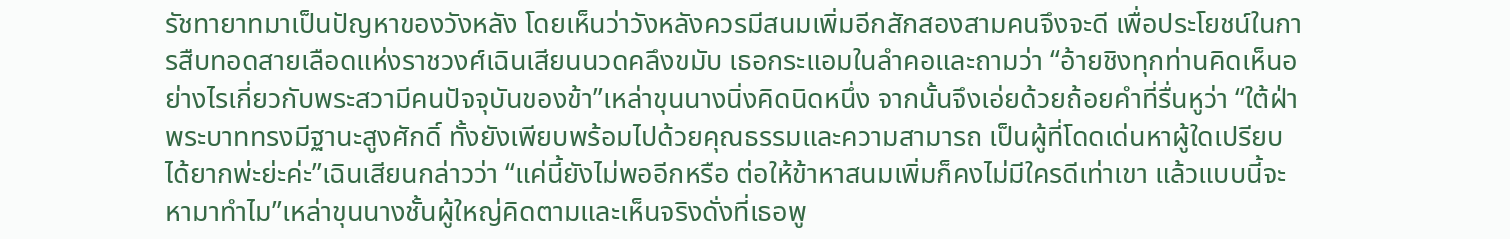รัชทายาทมาเป็นปัญหาของวังหลัง โดยเห็นว่าวังหลังควรมีสนมเพิ่มอีกสักสองสามคนจึงจะดี เพื่อประโยชน์ในการสืบทอดสายเลือดแห่งราชวงศ์เฉินเสียนนวดคลึงขมับ เธอกระแอมในลำคอและถามว่า “อ้ายชิงทุกท่านคิดเห็นอย่างไรเกี่ยวกับพระสวามีคนปัจจุบันของข้า”เหล่าขุนนางนิ่งคิดนิดหนึ่ง จากนั้นจึงเอ่ยด้วยถ้อยคำที่รื่นหูว่า “ใต้ฝ่าพระบาททรงมีฐานะสูงศักดิ์ ทั้งยังเพียบพร้อมไปด้วยคุณธรรมและความสามารถ เป็นผู้ที่โดดเด่นหาผู้ใดเปรียบได้ยากพ่ะย่ะค่ะ”เฉินเสียนกล่าวว่า “แค่นี้ยังไม่พออีกหรือ ต่อให้ข้าหาสนมเพิ่มก็คงไม่มีใครดีเท่าเขา แล้วแบบนี้จะหามาทำไม”เหล่าขุนนางชั้นผู้ใหญ่คิดตามและเห็นจริงดั่งที่เธอพู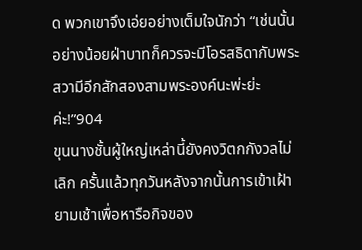ด พวกเขาจึงเอ่ยอย่างเต็มใจนักว่า “เช่นนั้นอย่างน้อยฝ่าบาทก็ควรจะมีโอรสธิดากับพระสวามีอีกสักสองสามพระองค์นะพ่ะย่ะค่ะ!”904
ขุนนางชั้นผู้ใหญ่เหล่านี้ยังคงวิตกกังวลไม่เลิก ครั้นแล้วทุกวันหลังจากนั้นการเข้าเฝ้ายามเช้าเพื่อหารือกิจของ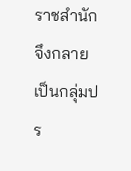ราชสำนักจึงกลายเป็นกลุ่มปร